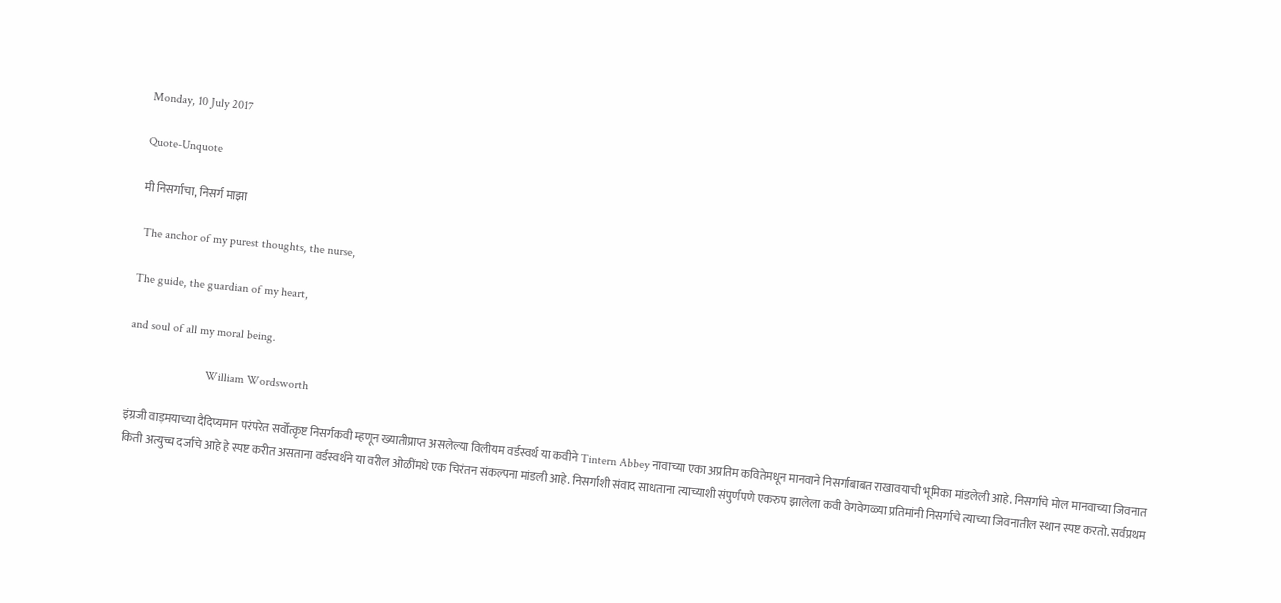Monday, 10 July 2017

Quote-Unquote

मी निसर्गाचा, निसर्ग माझा

 The anchor of my purest thoughts, the nurse,

The guide, the guardian of my heart,

and soul of all my moral being.

                          William Wordsworth

इंग्रजी वाड़मयाच्या दैदिप्यमान परंपरेत सर्वोत्कृष्ट निसर्गकवी म्हणून ख्यातीप्राप्त असलेल्या विलीयम वर्डस्वर्थ या कवीने Tintern Abbey नावाच्या एका अप्रतिम कवितेमधून मानवाने निसर्गाबाबत राखावयाची भूमिका मांडलेली आहे. निसर्गाचे मोल मानवाच्या जिवनात किती अत्युच्च दर्जाचे आहे हे स्पष्ट करीत असताना वर्डस्वर्थने या वरील ओळींमधे एक चिरंतन संकल्पना मांडली आहे. निसर्गाशी संवाद साधताना त्याच्याशी संपुर्णपणे एकरुप झालेला कवी वेगवेगळ्या प्रतिमांनी निसर्गाचे त्याच्या जिवनातील स्थान स्पष्ट करतो. सर्वप्रथम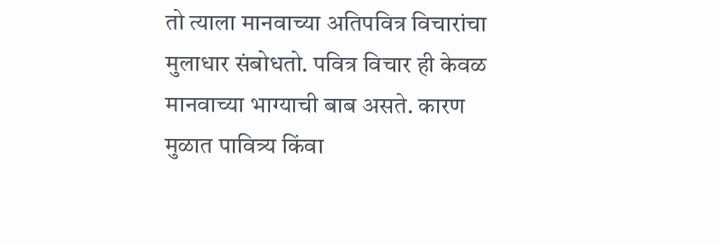तो त्याला मानवाच्या अतिपवित्र विचारांचा मुलाधार संबोधतो. पवित्र विचार ही केवळ मानवाच्या भाग्याची बाब असते. कारण मुळात पावित्र्य किंवा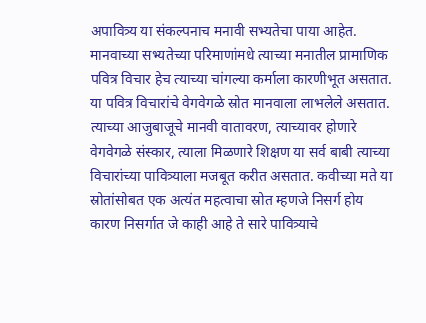अपावित्र्य या संकल्पनाच मनावी सभ्यतेचा पाया आहेत. मानवाच्या सभ्यतेच्या परिमाणांमधे त्याच्या मनातील प्रामाणिक पवित्र विचार हेच त्याच्या चांगल्या कर्माला कारणीभूत असतात. या पवित्र विचारांचे वेगवेगळे स्रोत मानवाला लाभलेले असतात. त्याच्या आजुबाजूचे मानवी वातावरण, त्याच्यावर होणारे वेगवेगळे संस्कार, त्याला मिळणारे शिक्षण या सर्व बाबी त्याच्या विचारांच्या पावित्र्याला मजबूत करीत असतात. कवीच्या मते या स्रोतांसोबत एक अत्यंत महत्वाचा स्रोत म्हणजे निसर्ग होय कारण निसर्गात जे काही आहे ते सारे पावित्र्याचे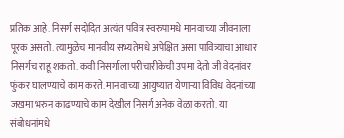प्रतिक आहे. निसर्ग सदोदित अत्यंत पवित्र स्वरुपामधे मानवाच्या जीवनाला पूरक असतो. त्यामुळेच मानवीय सभ्यतेमधे अपेक्षित असा पावित्र्याचा आधार निसर्गच राहू शकतो. कवी निसर्गाला परीचारीकेची उपमा देतो जी वेदनांवर फुंकर घालण्याचे काम करते. मानवाच्या आयुष्यात येणाऱ्या विविध वेदनांच्या जखमा भरुन काढण्याचे काम देखील निसर्ग अनेक वेळा करतो. या संबोधनांमधे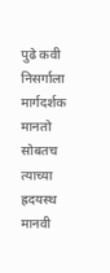पुढे कवी निसर्गाला मार्गदर्शक मानतो सोबतच त्याच्या ह्रदयस्थ मानवी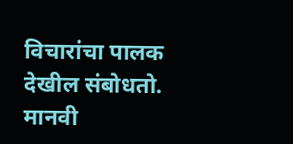विचारांचा पालक देखील संबोधतो. मानवी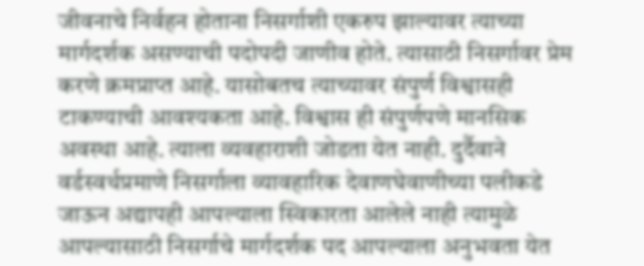जीवनाचे निर्वहन होताना निसर्गाशी एकरुप झाल्यावर त्याच्या मार्गदर्शक असण्याची पदोपदी जाणीव होते. त्यासाठी निसर्गावर प्रेम करणे क्रमप्राप्त आहे. यासोबतच त्याच्यावर संपुर्ण विश्वासही टाकण्याची आवश्यकता आहे. विश्वास ही संपुर्णपणे मानसिक अवस्था आहे. त्याला व्यवहाराशी जोडता येत नाही. दुर्दैवाने वर्डस्वर्थप्रमाणे निसर्गाला व्यावहारिक देवाणघेवाणीच्या पलीकडे जाऊन अद्यापही आपल्याला स्विकारता आलेले नाही त्यामुळे आपल्यासाठी निसर्गाचे मार्गदर्शक पद आपल्याला अनुभवता येत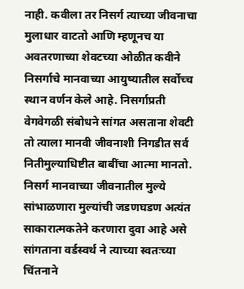नाही. कवीला तर निसर्ग त्याच्या जीवनाचा मुलाधार वाटतो आणि म्हणूनच या अवतरणाच्या शेवटच्या ओळीत कवीने निसर्गाचे मानवाच्या आयुष्यातील सर्वोच्च स्थान वर्णन केले आहे. निसर्गाप्रती वेगवेगळी संबोधने सांगत असताना शेवटी तो त्याला मानवी जीवनाशी निगडीत सर्व नितीमुल्याधिष्टीत बाबींचा आत्मा मानतो. निसर्ग मानवाच्या जीवनातील मुल्ये सांभाळणारा मुल्यांची जडणघडण अत्यंत साकारात्मकतेने करणारा दुवा आहे असे सांगताना वर्डस्वर्थ ने त्याच्या स्वतःच्या चिंतनाने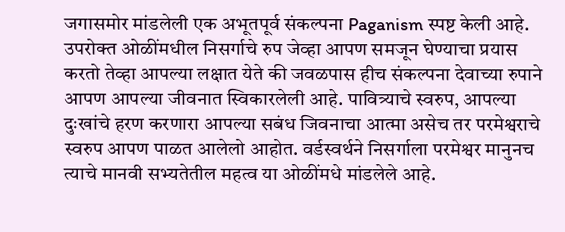जगासमोर मांडलेली एक अभूतपूर्व संकल्पना Paganism स्पष्ट केली आहे. उपरोक्त ओळींमधील निसर्गाचे रुप जेव्हा आपण समजून घेण्याचा प्रयास करतो तेव्हा आपल्या लक्षात येते की जवळपास हीच संकल्पना देवाच्या रुपाने आपण आपल्या जीवनात स्विकारलेली आहे. पावित्र्याचे स्वरुप, आपल्या दुःखांचे हरण करणारा आपल्या सबंध जिवनाचा आत्मा असेच तर परमेश्वराचे स्वरुप आपण पाळत आलेलो आहोत. वर्डस्वर्थने निसर्गाला परमेश्वर मानुनच त्याचे मानवी सभ्यतेतील महत्व या ओळींमधे मांडलेले आहे.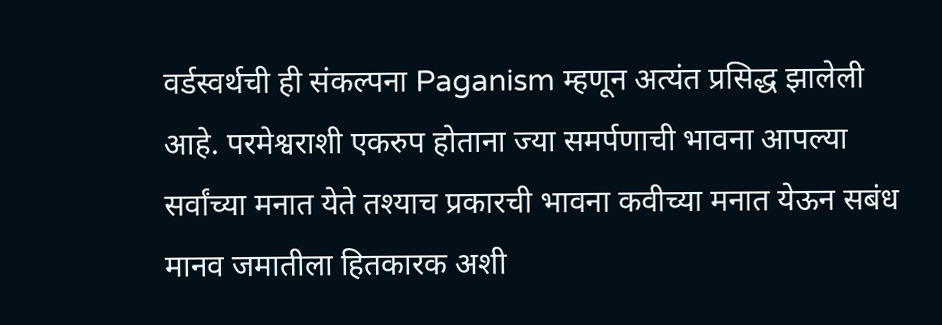वर्डस्वर्थची ही संकल्पना Paganism म्हणून अत्यंत प्रसिद्ध झालेली आहे. परमेश्वराशी एकरुप होताना ज्या समर्पणाची भावना आपल्या सर्वांच्या मनात येते तश्याच प्रकारची भावना कवीच्या मनात येऊन सबंध मानव जमातीला हितकारक अशी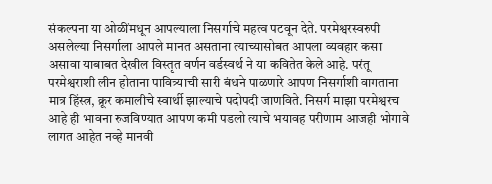संकल्पना या ओळींमधून आपल्याला निसर्गाचे महत्व पटवून देते. परमेश्वरस्वरुपी असलेल्या निसर्गाला आपले मानत असताना त्याच्यासोबत आपला व्यवहार कसा असावा याबाबत देखील विस्तृत वर्णन वर्डस्वर्थ ने या कवितेत केले आहे. परंतू परमेश्वराशी लीन होताना पावित्र्याची सारी बंधने पाळणारे आपण निसर्गाशी वागताना मात्र हिंस्त्र, क्रूर कमालीचे स्वार्थी झाल्याचे पदोपदी जाणविते. निसर्ग माझा परमेश्वरच आहे ही भावना रुजविण्यात आपण कमी पडलो त्याचे भयावह परीणाम आजही भोगावे लागत आहेत नव्हे मानवी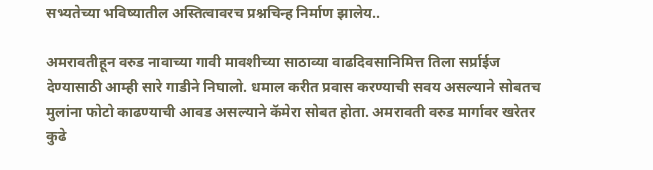सभ्यतेच्या भविष्यातील अस्तित्वावरच प्रश्नचिन्ह निर्माण झालेय..

अमरावतीहून वरुड नावाच्या गावी मावशीच्या साठाव्या वाढदिवसानिमित्त तिला सर्प्राईज देण्यासाठी आम्ही सारे गाडीने निघालो. धमाल करीत प्रवास करण्याची सवय असल्याने सोबतच मुलांना फोटो काढण्याची आवड असल्याने कॅमेरा सोबत होता. अमरावती वरुड मार्गावर खरेतर कुढे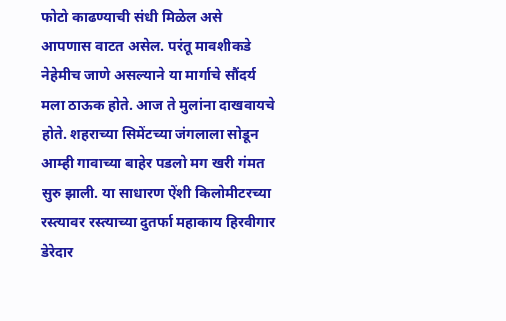फोटो काढण्याची संधी मिळेल असे आपणास वाटत असेल. परंतू मावशीकडे नेहेमीच जाणे असल्याने या मार्गाचे सौंदर्य मला ठाऊक होते. आज ते मुलांना दाखवायचे होते. शहराच्या सिमेंटच्या जंगलाला सोडून आम्ही गावाच्या बाहेर पडलो मग खरी गंमत सुरु झाली. या साधारण ऐंशी किलोमीटरच्या रस्त्यावर रस्त्याच्या दुतर्फा महाकाय हिरवीगार डेरेदार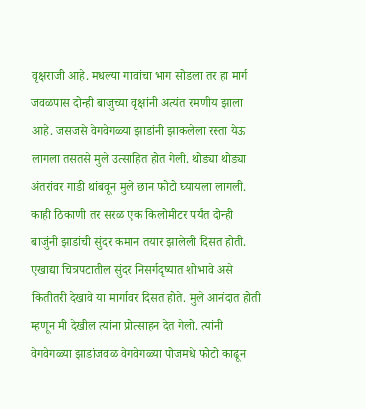वृक्षराजी आहे. मधल्या गावांचा भाग सोडला तर हा मार्ग जवळपास दोन्ही बाजुच्या वृक्षांनी अत्यंत रमणीय झाला आहे. जसजसे वेगवेगळ्या झाडांनी झाकलेला रस्ता येऊ लागला तसतसे मुले उत्साहित होत गेली. थोड्या थोड्या अंतरांवर गाडी थांबवून मुले छान फोटो घ्यायला लागली. काही ठिकाणी तर सरळ एक किलोमीटर पर्यंत दोन्ही बाजुंनी झाडांची सुंदर कमान तयार झालेली दिसत होती. एखाद्या चित्रपटातील सुंदर निसर्गदृष्यात शोभावे असे कितीतरी देखावे या मार्गावर दिसत होते. मुले आनंदात होती म्हणून मी देखील त्यांना प्रोत्साहन देत गेलो. त्यांनी वेगवेगळ्या झाडांजवळ वेगवेगळ्या पोजमधे फोटो काढून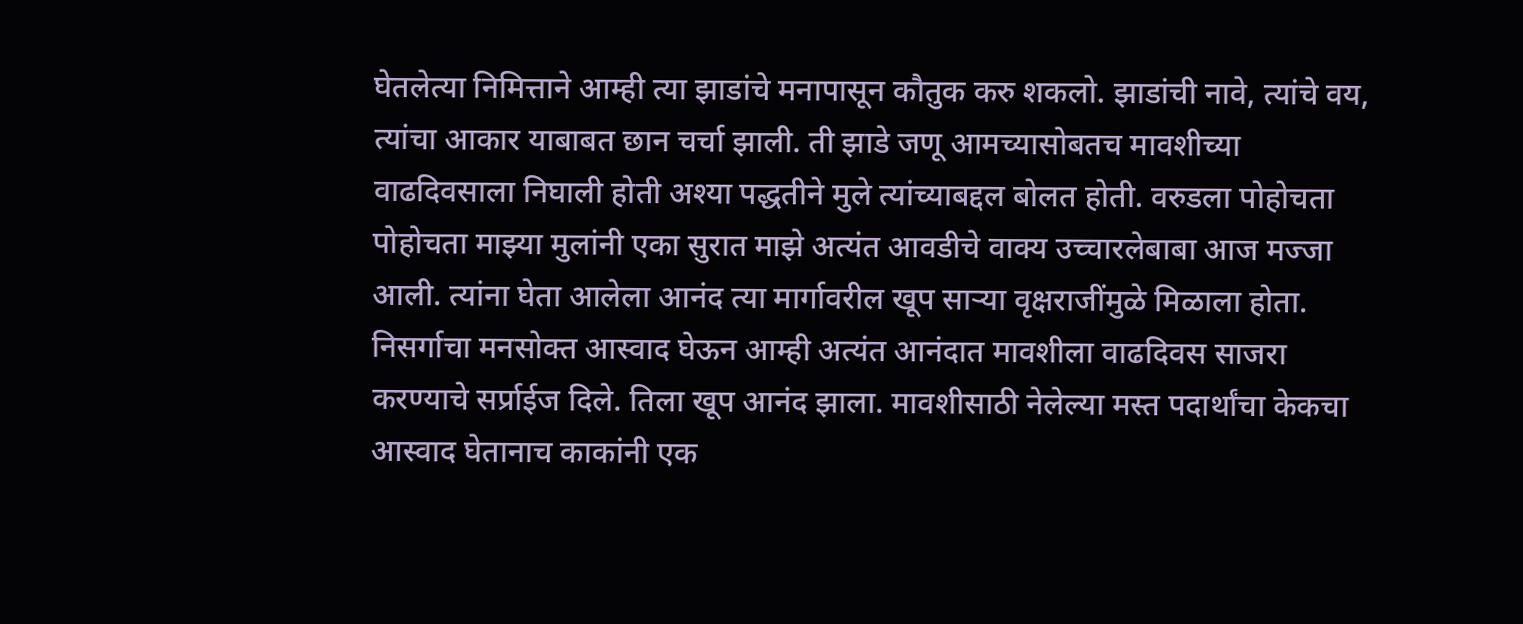घेतलेत्या निमित्ताने आम्ही त्या झाडांचे मनापासून कौतुक करु शकलो. झाडांची नावे, त्यांचे वय, त्यांचा आकार याबाबत छान चर्चा झाली. ती झाडे जणू आमच्यासोबतच मावशीच्या वाढदिवसाला निघाली होती अश्या पद्धतीने मुले त्यांच्याबद्दल बोलत होती. वरुडला पोहोचता पोहोचता माझ्या मुलांनी एका सुरात माझे अत्यंत आवडीचे वाक्य उच्चारलेबाबा आज मज्जा आली. त्यांना घेता आलेला आनंद त्या मार्गावरील खूप साऱ्या वृक्षराजींमुळे मिळाला होता. निसर्गाचा मनसोक्त आस्वाद घेऊन आम्ही अत्यंत आनंदात मावशीला वाढदिवस साजरा करण्याचे सर्प्राईज दिले. तिला खूप आनंद झाला. मावशीसाठी नेलेल्या मस्त पदार्थांचा केकचा आस्वाद घेतानाच काकांनी एक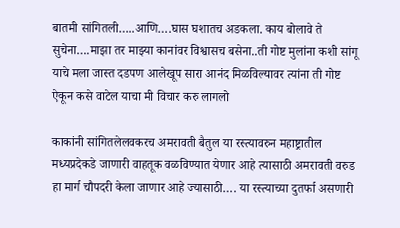बातमी सांगितली…..आणि….घास घशातच अडकला. काय बोलावे ते सुचेना….माझा तर माझ्या कानांवर विश्वासच बसेना..ती गोष्ट मुलांना कशी सांगू याचे मला जास्त दडपण आलेखूप सारा आनंद मिळविल्यावर त्यांना ती गोष्ट ऐकून कसे वाटेल याचा मी विचार करु लागलो

काकांनी सांगितलेलवकरच अमरावती बैतुल या रस्त्यावरुन महाष्ट्रातील मध्यप्रदेकडे जाणारी वाहतूक वळविण्यात येणार आहे त्यासाठी अमरावती वरुड हा मार्ग चौपदरी केला जाणार आहे ज्यासाठी…. या रस्त्याच्या दुतर्फा असणारी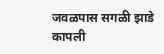जवळपास सगळी झाडे कापली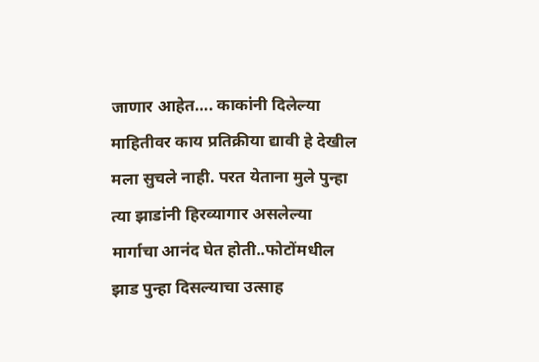जाणार आहेत…. काकांनी दिलेल्या माहितीवर काय प्रतिक्रीया द्यावी हे देखील मला सुचले नाही. परत येताना मुले पुन्हा त्या झाडांनी हिरव्यागार असलेल्या मार्गाचा आनंद घेत होती..फोटोंमधील झाड पुन्हा दिसल्याचा उत्साह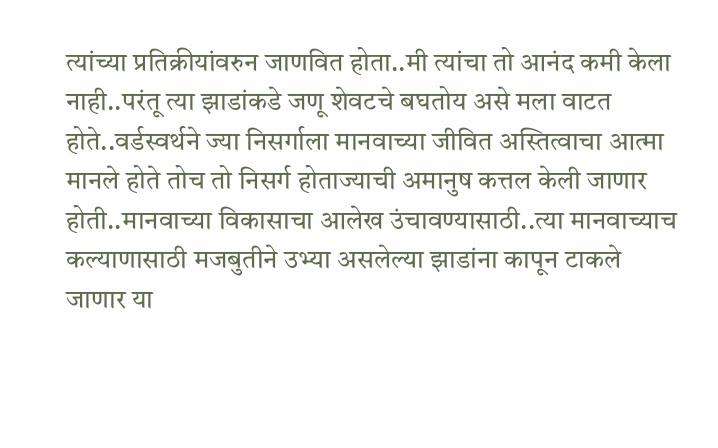त्यांच्या प्रतिक्रीयांवरुन जाणवित होता..मी त्यांचा तो आनंद कमी केला नाही..परंतू त्या झाडांकडे जणू शेवटचे बघतोय असे मला वाटत होते..वर्डस्वर्थने ज्या निसर्गाला मानवाच्या जीवित अस्तित्वाचा आत्मा मानले होते तोच तो निसर्ग होताज्याची अमानुष कत्तल केली जाणार होती..मानवाच्या विकासाचा आलेख उंचावण्यासाठी..त्या मानवाच्याच कल्याणासाठी मजबुतीने उभ्या असलेल्या झाडांना कापून टाकले जाणार या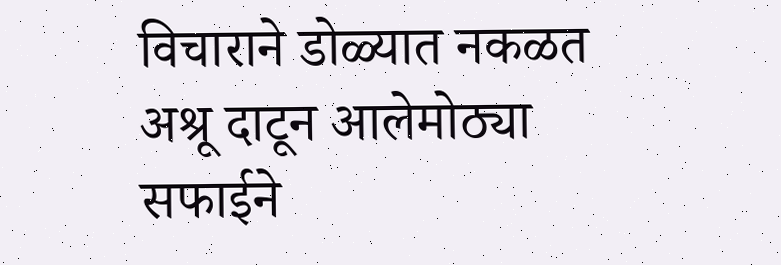विचाराने डोळ्यात नकळत अश्रू दाटून आलेमोठ्या सफाईने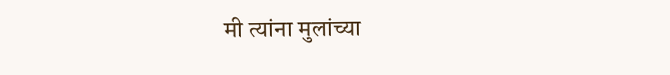मी त्यांना मुलांच्या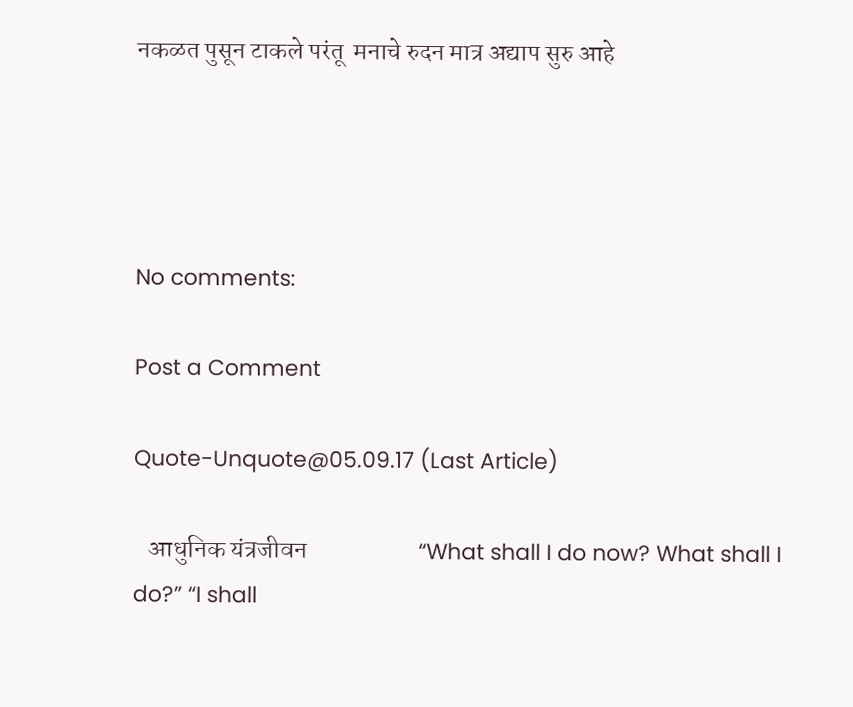नकळत पुसून टाकले परंतू  मनाचे रुदन मात्र अद्याप सुरु आहे




No comments:

Post a Comment

Quote-Unquote@05.09.17 (Last Article)

   आधुनिक यंत्रजीवन                      “What shall I do now? What shall I do?” “I shall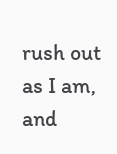rush out as I am, and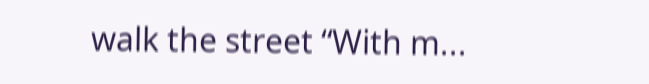walk the street “With m...